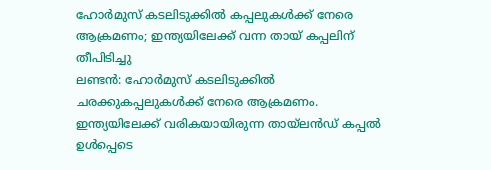ഹോർമുസ് കടലിടുക്കിൽ കപ്പലുകൾക്ക് നേരെ ആക്രമണം; ഇന്ത്യയിലേക്ക് വന്ന തായ് കപ്പലിന് തീപിടിച്ചു
ലണ്ടൻ: ഹോർമുസ് കടലിടുക്കിൽ ചരക്കുകപ്പലുകൾക്ക് നേരെ ആക്രമണം. ഇന്ത്യയിലേക്ക് വരികയായിരുന്ന തായ്ലൻഡ് കപ്പൽ ഉൾപ്പെടെ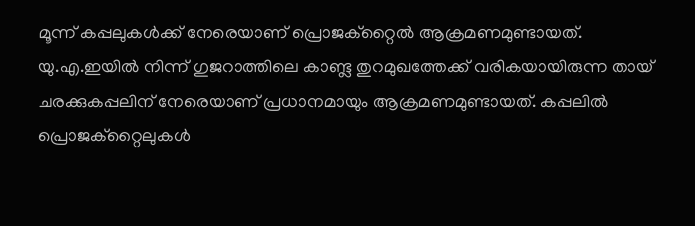മൂന്ന് കപ്പലുകൾക്ക് നേരെയാണ് പ്രൊജക്റ്റൈൽ ആക്രമണമുണ്ടായത്.
യു.എ.ഇയിൽ നിന്ന് ഗുജറാത്തിലെ കാണ്ട്ല തുറമുഖത്തേക്ക് വരികയായിരുന്ന തായ് ചരക്കുകപ്പലിന് നേരെയാണ് പ്രധാനമായും ആക്രമണമുണ്ടായത്. കപ്പലിൽ പ്രൊജക്റ്റൈലുകൾ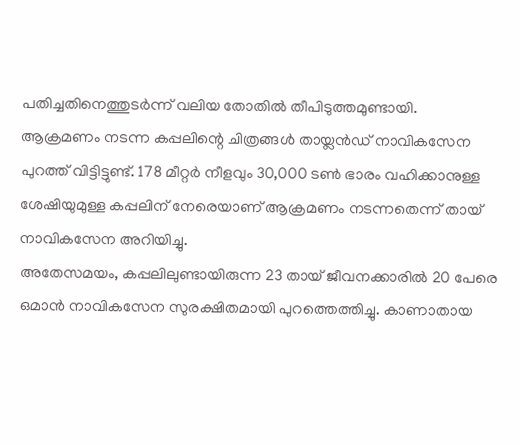പതിച്ചതിനെത്തുടർന്ന് വലിയ തോതിൽ തീപിടുത്തമുണ്ടായി.
ആക്രമണം നടന്ന കപ്പലിന്റെ ചിത്രങ്ങൾ തായ്ലൻഡ് നാവികസേന പുറത്ത് വിട്ടിട്ടുണ്ട്. 178 മീറ്റർ നീളവും 30,000 ടൺ ഭാരം വഹിക്കാനുള്ള ശേഷിയുമുള്ള കപ്പലിന് നേരെയാണ് ആക്രമണം നടന്നതെന്ന് തായ് നാവികസേന അറിയിച്ചു.
അതേസമയം, കപ്പലിലുണ്ടായിരുന്ന 23 തായ് ജീവനക്കാരിൽ 20 പേരെ ഒമാൻ നാവികസേന സുരക്ഷിതമായി പുറത്തെത്തിച്ചു. കാണാതായ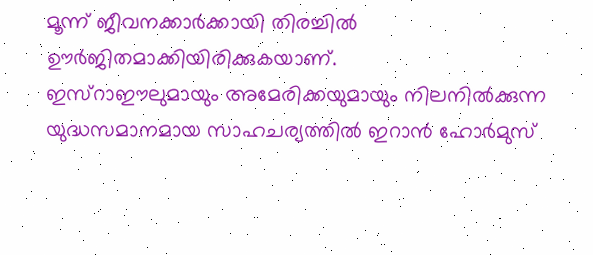മൂന്ന് ജീവനക്കാർക്കായി തിരച്ചിൽ ഊർജിതമാക്കിയിരിക്കുകയാണ്.
ഇസ്റാഈലുമായും അമേരിക്കയുമായും നിലനിൽക്കുന്ന യുദ്ധസമാനമായ സാഹചര്യത്തിൽ ഇറാൻ ഹോർമുസ്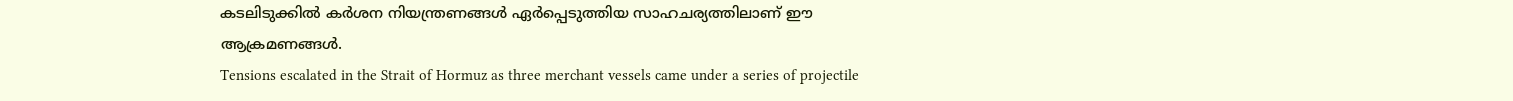കടലിടുക്കിൽ കർശന നിയന്ത്രണങ്ങൾ ഏർപ്പെടുത്തിയ സാഹചര്യത്തിലാണ് ഈ ആക്രമണങ്ങൾ.
Tensions escalated in the Strait of Hormuz as three merchant vessels came under a series of projectile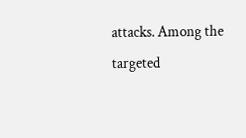attacks. Among the targeted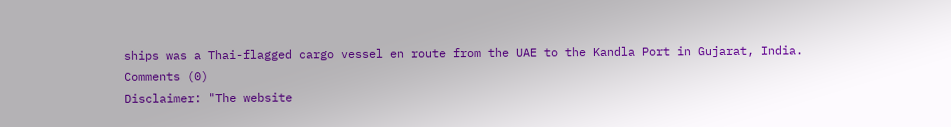ships was a Thai-flagged cargo vessel en route from the UAE to the Kandla Port in Gujarat, India.
Comments (0)
Disclaimer: "The website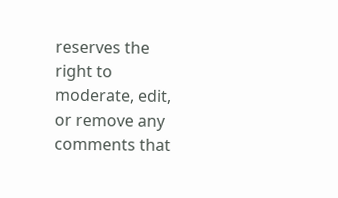reserves the right to moderate, edit, or remove any comments that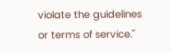violate the guidelines or terms of service."